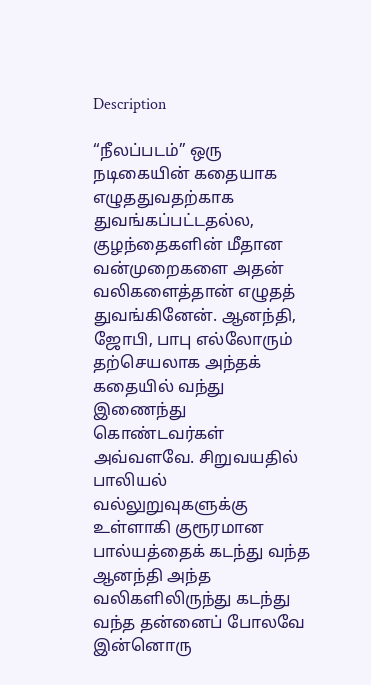Description

“நீலப்படம்” ஒரு நடிகையின் கதையாக எழுததுவதற்காக துவங்கப்பட்டதல்ல, குழந்தைகளின் மீதான வன்முறைகளை அதன் வலிகளைத்தான் எழுதத் துவங்கினேன். ஆனந்தி, ஜோபி, பாபு எல்லோரும் தற்செயலாக அந்தக் கதையில் வந்து இணைந்து கொண்டவர்கள் அவ்வளவே. சிறுவயதில் பாலியல் வல்லுறுவுகளுக்கு உள்ளாகி குரூரமான பால்யத்தைக் கடந்து வந்த ஆனந்தி அந்த வலிகளிலிருந்து கடந்து வந்த தன்னைப் போலவே இன்னொரு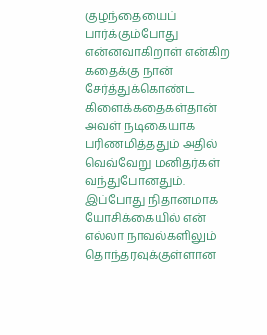குழந்தையைப் பார்க்கும்போது என்னவாகிறாள் என்கிற கதைக்கு நான் சேர்த்துக்கொண்ட கிளைக்கதைகள்தான் அவள் நடிகையாக பரிணமித்ததும் அதில் வெவ்வேறு மனிதர்கள் வந்துபோனதும். இப்போது நிதானமாக யோசிக்கையில் என் எல்லா நாவல்களிலும் தொந்தரவுக்குள்ளான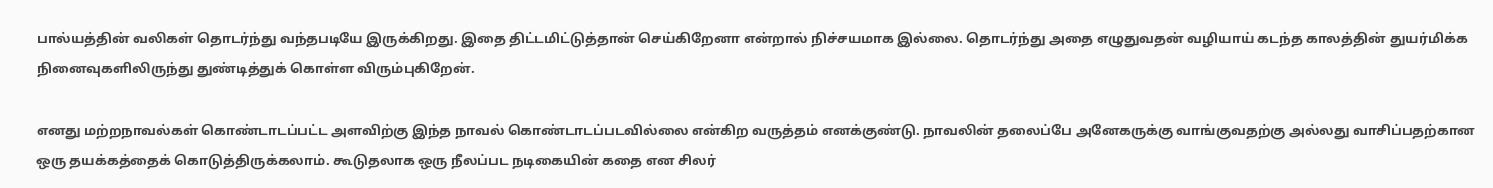பால்யத்தின் வலிகள் தொடர்ந்து வந்தபடியே இருக்கிறது. இதை திட்டமிட்டுத்தான் செய்கிறேனா என்றால் நிச்சயமாக இல்லை. தொடர்ந்து அதை எழுதுவதன் வழியாய் கடந்த காலத்தின் துயர்மிக்க நினைவுகளிலிருந்து துண்டித்துக் கொள்ள விரும்புகிறேன்.

எனது மற்றநாவல்கள் கொண்டாடப்பட்ட அளவிற்கு இந்த நாவல் கொண்டாடப்படவில்லை என்கிற வருத்தம் எனக்குண்டு. நாவலின் தலைப்பே அனேகருக்கு வாங்குவதற்கு அல்லது வாசிப்பதற்கான ஒரு தயக்கத்தைக் கொடுத்திருக்கலாம். கூடுதலாக ஒரு நீலப்பட நடிகையின் கதை என சிலர்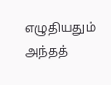எழுதியதும் அந்தத்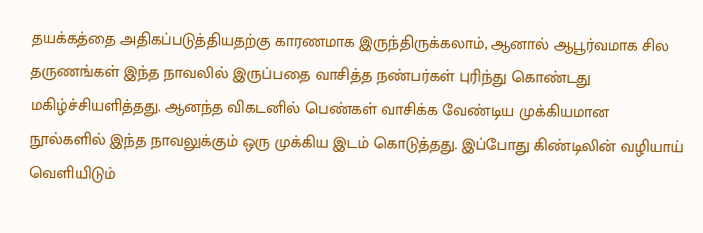தயக்கத்தை அதிகப்படுத்தியதற்கு காரணமாக இருந்திருக்கலாம், ஆனால் ஆபூர்வமாக சில தருணங்கள் இந்த நாவலில் இருப்பதை வாசித்த நண்பர்கள் புரிந்து கொண்டது மகிழ்ச்சியளித்தது. ஆனந்த விகடனில் பெண்கள் வாசிக்க வேண்டிய முக்கியமான நூல்களில் இந்த நாவலுக்கும் ஒரு முக்கிய இடம் கொடுத்தது. இப்போது கிண்டிலின் வழியாய் வெளியிடும்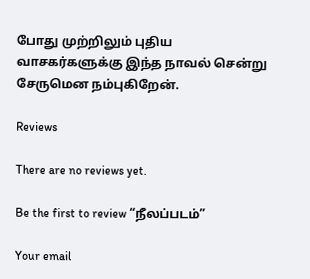போது முற்றிலும் புதிய வாசகர்களுக்கு இந்த நாவல் சென்று சேருமென நம்புகிறேன்.

Reviews

There are no reviews yet.

Be the first to review “நீலப்படம்”

Your email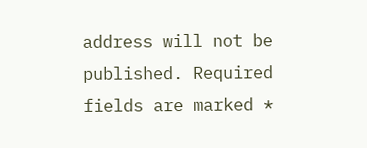address will not be published. Required fields are marked *